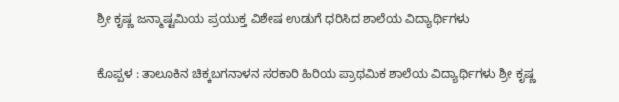ಶ್ರೀ ಕೃಷ್ಣ ಜನ್ಮಾಷ್ಟಮಿಯ ಪ್ರಯುಕ್ತ ವಿಶೇಷ ಉಡುಗೆ ಧರಿಸಿದ ಶಾಲೆಯ ವಿದ್ಯಾರ್ಥಿಗಳು

ಕೊಪ್ಪಳ : ತಾಲೂಕಿನ ಚಿಕ್ಕಬಗನಾಳನ ಸರಕಾರಿ ಹಿರಿಯ ಪ್ರಾಥಮಿಕ ಶಾಲೆಯ ವಿದ್ಯಾರ್ಥಿಗಳು ಶ್ರೀ ಕೃಷ್ಣ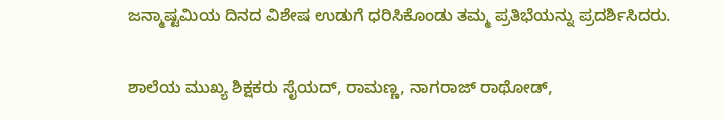ಜನ್ಮಾಷ್ಟಮಿಯ ದಿನದ ವಿಶೇಷ ಉಡುಗೆ ಧರಿಸಿಕೊಂಡು ತಮ್ಮ ಪ್ರತಿಭೆಯನ್ನು ಪ್ರದರ್ಶಿಸಿದರು.

ಶಾಲೆಯ ಮುಖ್ಯ ಶಿಕ್ಷಕರು ಸೈಯದ್, ರಾಮಣ್ಣ, ನಾಗರಾಜ್ ರಾಥೋಡ್,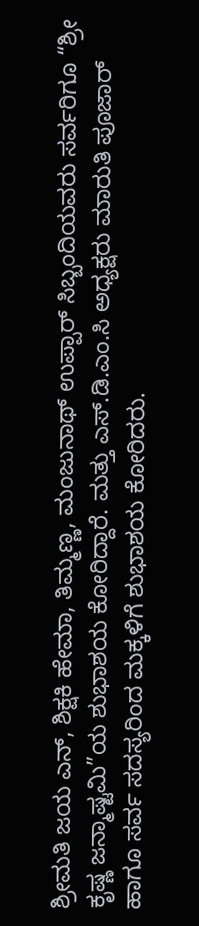ಶ್ರೀಮತಿ ಜಯ ಎನ್, ಶಿಕ್ಷಕಿ ಹೇಮಾ, ತಿಮ್ಮಣ್ಣ, ಮಂಜುನಾಥ್ ಉಪ್ಪಾರ್ ಸಿಬ್ಬಂದಿಯವರು ಸರ್ವರಿಗೂ “ಶ್ರೀ ಕೃಷ್ಣ ಜನ್ಮಾಷ್ಟಮಿ”ಯ ಶುಭಾಶಯ ಕೋರಿದ್ದಾರೆ. ಮತ್ತು ಎಸ್.ಡಿ.ಎಂ.ಸಿ ಅಧ್ಯಕ್ಷರು ಮಾರುತಿ ಪೂಜಾರ್ ಹಾಗೂ ಸರ್ವ ಸದಸ್ಯರಿಂದ ಮಕ್ಕಳಿಗೆ ಶುಭಾಶಯ ಕೋರಿದರು.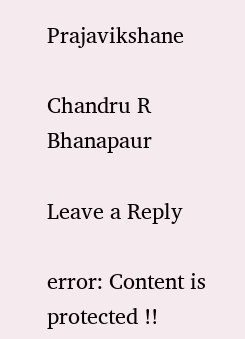Prajavikshane

Chandru R Bhanapaur

Leave a Reply

error: Content is protected !!